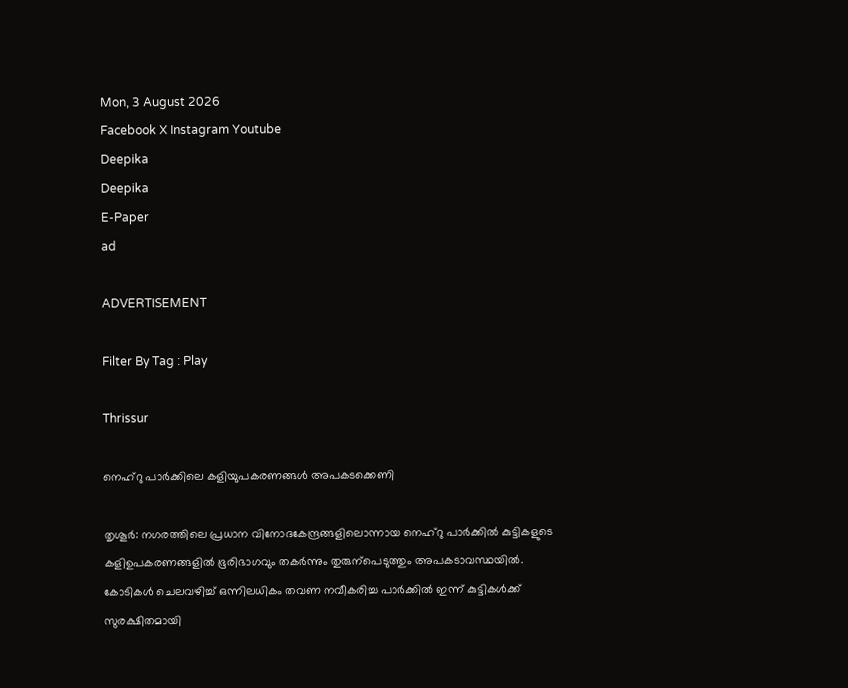Mon, 3 August 2026
Facebook X Instagram Youtube
Deepika
Deepika
E-Paper
ad

ADVERTISEMENT

Filter By Tag : Play

Thrissur

നെഹ്റു പാർക്കിലെ കളിയുപകരണങ്ങൾ അപകടക്കെണി

തൃശൂർ: നഗരത്തിലെ പ്രധാന വിനോദകേന്ദ്രങ്ങളിലൊന്നായ നെഹ്റു പാർക്കിൽ കുട്ടികളുടെ കളിഉപകരണങ്ങളിൽ ഭൂരിഭാഗവും തകർന്നും തുരുന്പെടുത്തും അപകടാവസ്ഥയിൽ. കോടികൾ ചെലവഴിച്ച് ഒന്നിലധികം തവണ നവീകരിച്ച പാർക്കിൽ ഇന്ന് കുട്ടികൾക്ക് സുരക്ഷിതമായി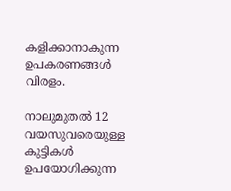കളിക്കാനാകുന്ന ഉപകരണങ്ങൾ വിരളം.

നാലുമുതൽ 12 വയസുവരെയുള്ള കുട്ടികൾ ഉപയോഗിക്കുന്ന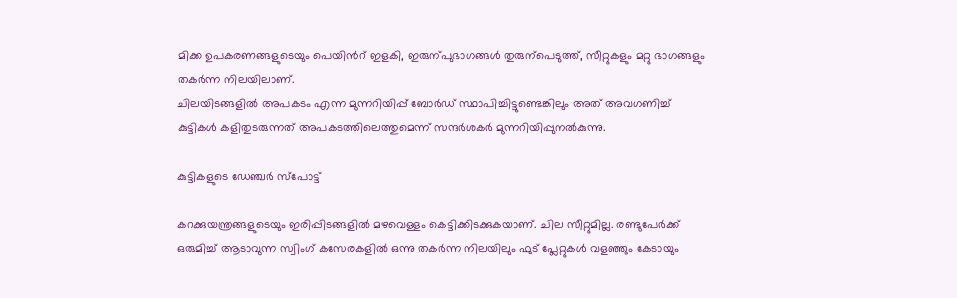മിക്ക ഉപകരണങ്ങളുടെയും പെയിന്‍റ് ഇളകി, ഇരുന്പുഭാഗങ്ങൾ തുരുന്പെടുത്ത്, സീറ്റുകളും മറ്റു ഭാഗങ്ങളും തകർന്ന നിലയിലാണ്.
ചിലയിടങ്ങളിൽ അപകടം എന്ന മുന്നറിയിപ്പ് ബോർഡ് സ്ഥാപിച്ചിട്ടുണ്ടെങ്കിലും അത് അവഗണിച്ച് കുട്ടികൾ കളിതുടരുന്നത് അപകടത്തിലെത്തുമെന്ന് സന്ദർശകർ മുന്നറിയിപ്പുനൽകുന്നു.

കുട്ടികളുടെ ഡേഞ്ചർ സ്പോട്ട്

കറക്കുയന്ത്രങ്ങളുടെയും ഇരിപ്പിടങ്ങളിൽ മഴവെള്ളം കെട്ടിക്കിടക്കുകയാണ്. ചില സീറ്റുമില്ല. രണ്ടുപേർക്ക് ഒരുമിച്ച് ആടാവുന്ന സ്വിംഗ് കസേരകളിൽ ഒന്നു തകർന്ന നിലയിലും ഫുട് പ്ലേറ്റുകൾ വളഞ്ഞും കേടായും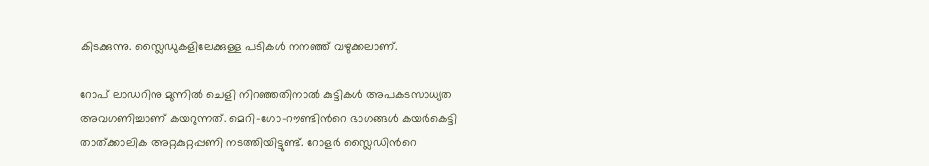കിടക്കുന്നു. സ്ലൈഡുകളിലേക്കുള്ള പടികൾ നനഞ്ഞ് വഴുക്കലാണ്.

റോപ് ലാഡറിനു മുന്നിൽ ചെളി നിറഞ്ഞതിനാൽ കുട്ടികൾ അപകടസാധ്യത അവഗണിച്ചാണ് കയറുന്നത്. മെറി-ഗോ-റൗണ്ടിന്‍റെ ഭാഗങ്ങൾ കയർകെട്ടി താത്ക്കാലിക അറ്റകുറ്റപ്പണി നടത്തിയിട്ടുണ്ട്. റോളർ സ്ലൈഡിന്‍റെ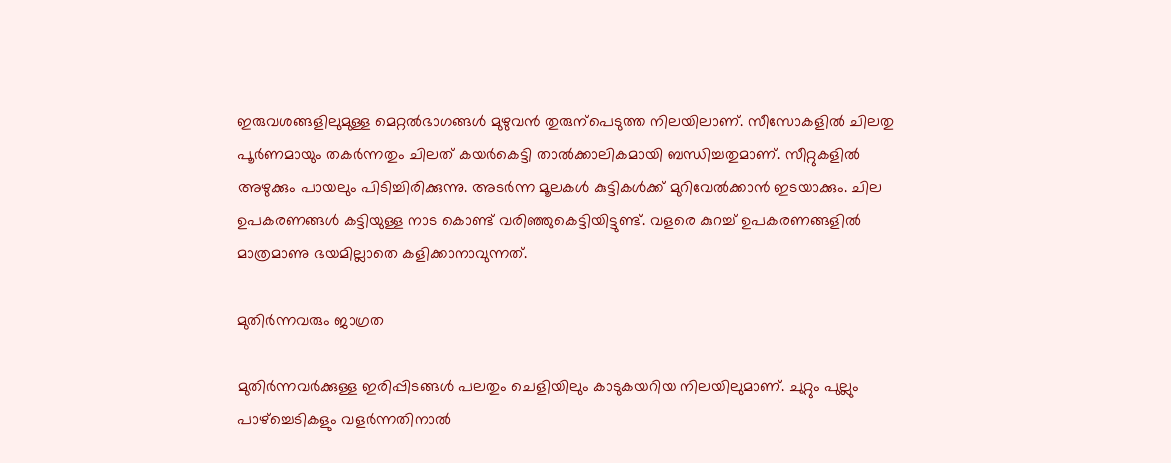ഇരുവശങ്ങളിലുമുള്ള മെറ്റൽഭാഗങ്ങൾ മുഴുവൻ തുരുന്പെടുത്ത നിലയിലാണ്. സീസോകളിൽ ചിലതു പൂർണമായും തകർന്നതും ചിലത് കയർകെട്ടി താൽക്കാലികമായി ബന്ധിച്ചതുമാണ്. സീറ്റുകളിൽ അഴുക്കും പായലും പിടിച്ചിരിക്കുന്നു. അടർന്ന മൂലകൾ കുട്ടികൾക്ക് മുറിവേൽക്കാൻ ഇടയാക്കും. ചില ഉപകരണങ്ങൾ കട്ടിയുള്ള നാട കൊണ്ട് വരിഞ്ഞുകെട്ടിയിട്ടുണ്ട്. വളരെ കുറച്ച് ഉപകരണങ്ങളിൽ മാത്രമാണു ഭയമില്ലാതെ കളിക്കാനാവുന്നത്.

മുതിർന്നവരും ജാഗ്രത

മുതിർന്നവർക്കുള്ള ഇരിപ്പിടങ്ങൾ പലതും ചെളിയിലും കാടുകയറിയ നിലയിലുമാണ്. ചുറ്റും പുല്ലും പാഴ്ച്ചെടികളും വളർന്നതിനാൽ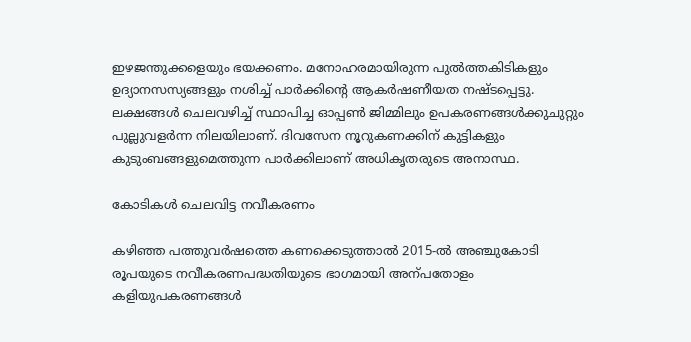ഇഴജന്തുക്കളെയും ഭയക്കണം. മനോഹരമായിരുന്ന പുൽത്തകിടികളും ഉദ്യാനസസ്യങ്ങളും നശിച്ച് പാർക്കിന്‍റെ ആകർഷണീയത നഷ്ടപ്പെട്ടു.
ലക്ഷങ്ങൾ ചെലവഴിച്ച് സ്ഥാപിച്ച ഓപ്പണ്‍ ജിമ്മിലും ഉപകരണങ്ങൾക്കുചുറ്റും പുല്ലുവളർന്ന നിലയിലാണ്. ദിവസേന നൂറുകണക്കിന് കുട്ടികളും കുടുംബങ്ങളുമെത്തുന്ന പാർക്കിലാണ് അധികൃതരുടെ അനാസ്ഥ.

കോടികൾ ചെലവിട്ട നവീകരണം

കഴിഞ്ഞ പത്തുവർഷത്തെ കണക്കെടുത്താൽ 2015-ൽ അഞ്ചുകോടി രൂപയുടെ നവീകരണപദ്ധതിയുടെ ഭാഗമായി അന്പതോളം കളിയുപകരണങ്ങൾ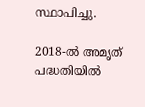സ്ഥാപിച്ചു.

2018-ൽ അമൃത് പദ്ധതിയിൽ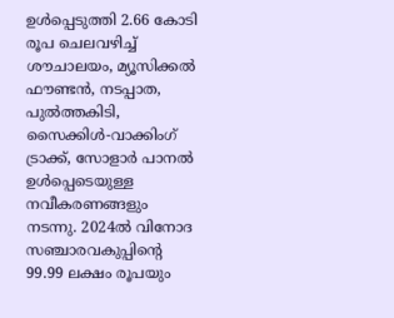ഉൾപ്പെടുത്തി 2.66 കോടി രൂപ ചെലവഴിച്ച് ശൗചാലയം, മ്യൂസിക്കൽ ഫൗണ്ടൻ, നടപ്പാത, പുൽത്തകിടി, സൈക്കിൾ-വാക്കിംഗ് ട്രാക്ക്, സോളാർ പാനൽ ഉൾപ്പെടെയുള്ള നവീകരണങ്ങളും നടന്നു. 2024ൽ വിനോദ സഞ്ചാരവകുപ്പിന്‍റെ 99.99 ലക്ഷം രൂപയും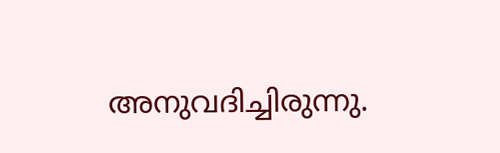അനുവദിച്ചിരുന്നു.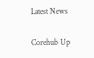Latest News

Corehub Up